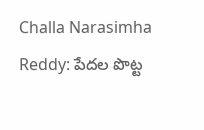Challa Narasimha Reddy: పేదల పొట్ట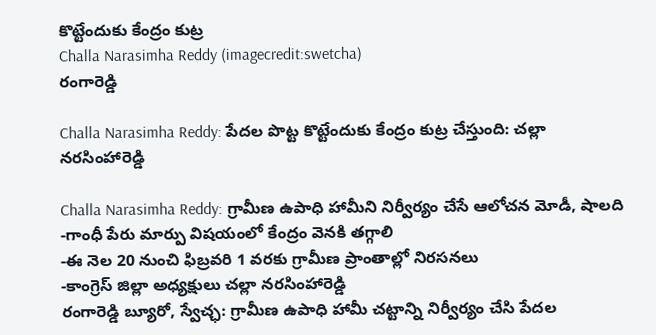కొట్టేందుకు కేంద్రం కుట్ర
Challa Narasimha Reddy (imagecredit:swetcha)
రంగారెడ్డి

Challa Narasimha Reddy: పేదల పొట్ట కొట్టేందుకు కేంద్రం కుట్ర చేస్తుంది: చల్లా నరసింహారెడ్డి

Challa Narasimha Reddy: గ్రామీణ ఉపాధి హామీని నిర్వీర్యం చేసే ఆలోచన మోడీ, షాలది
-గాంధీ పేరు మార్పు విషయంలో కేంద్రం వెనకి తగ్గాలి
-ఈ నెల 20 నుంచి ఫిబ్రవరి 1 వరకు గ్రామీణ ప్రాంతాల్లో నిరసనలు
-కాంగ్రెస్ జిల్లా అధ్యక్షులు చల్లా నరసింహారెడ్డి
రంగారెడ్డి బ్యూరో, స్వేచ్ఛ: గ్రామీణ ఉపాధి హామీ చట్టాన్ని నిర్వీర్యం చేసి పేదల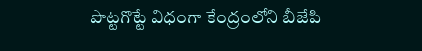పొట్టగొట్టే విధంగా కేంద్రంలోని బీజేపి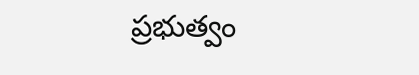ప్రభుత్వం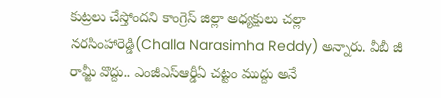కుట్రలు చేస్తోందని కాంగ్రెస్ జిల్లా అధ్యక్షులు చల్లా నరసింహారెడ్డి(Challa Narasimha Reddy) అన్నారు. వీబీ జీ రామ్జీ వొద్దు.. ఎంజీఎస్ఆర్డీఏ చట్టం ముద్దు అనే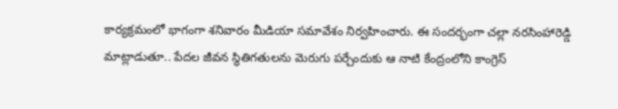కార్యక్రమంలో భాగంగా శనివారం మీడియా సమావేశం నిర్వహించారు. ఈ సందర్భంగా చల్లా నరసింహారెడ్డి మాట్లాడుతూ.. పేదల జీవన స్థితిగతులను మెరుగు పర్చేందుకు ఆ నాటి కేంద్రంలోని కాంగ్రెస్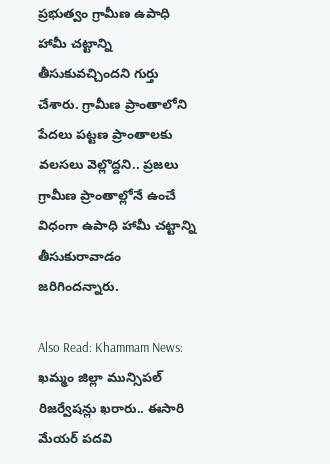ప్రభుత్వం గ్రామీణ ఉపాధి హామీ చట్టాన్ని తీసుకువచ్చిందని గుర్తు చేశారు. గ్రామీణ ప్రాంతాలోని పేదలు పట్టణ ప్రాంతాలకు వలసలు వెల్లొద్దని.. ప్రజలు గ్రామీణ ప్రాంతాల్లోనే ఉంచే విధంగా ఉపాధి హామీ చట్టాన్ని తీసుకురావాడం జరిగిందన్నారు.

Also Read: Khammam News: ఖమ్మం జిల్లా మున్సిపల్ రిజర్వేషన్లు ఖరారు.. ఈసారి మేయర్ పదవి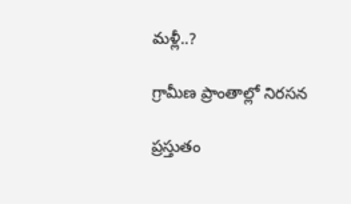మళ్లీ..?

గ్రామీణ ప్రాంతాల్లో నిరసన

ప్రస్తుతం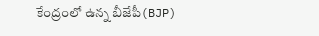కేంద్రంలో ఉన్న బీజేపీ(BJP)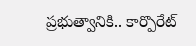ప్రభుత్వానికి.. కార్పొరేట్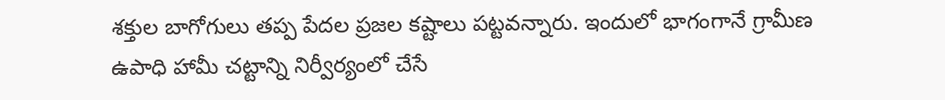శక్తుల బాగోగులు తప్ప పేదల ప్రజల కష్టాలు పట్టవన్నారు. ఇందులో భాగంగానే గ్రామీణ ఉపాధి హామీ చట్టాన్ని నిర్వీర్యంలో చేసే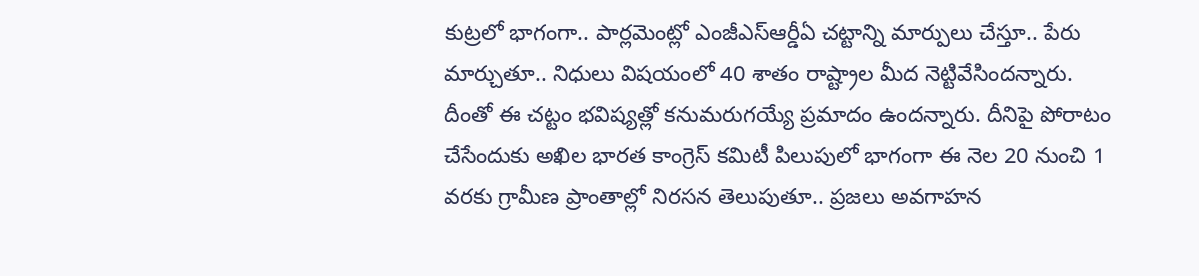కుట్రలో భాగంగా.. పార్లమెంట్లో ఎంజీఎస్ఆర్డీఏ చట్టాన్ని మార్పులు చేస్తూ.. పేరు మార్చుతూ.. నిధులు విషయంలో 40 శాతం రాష్ట్రాల మీద నెట్టివేసిందన్నారు. దీంతో ఈ చట్టం భవిష్యత్లో కనుమరుగయ్యే ప్రమాదం ఉందన్నారు. దీనిపై పోరాటం చేసేందుకు అఖిల భారత కాంగ్రెస్ కమిటీ పిలుపులో భాగంగా ఈ నెల 20 నుంచి 1 వరకు గ్రామీణ ప్రాంతాల్లో నిరసన తెలుపుతూ.. ప్రజలు అవగాహన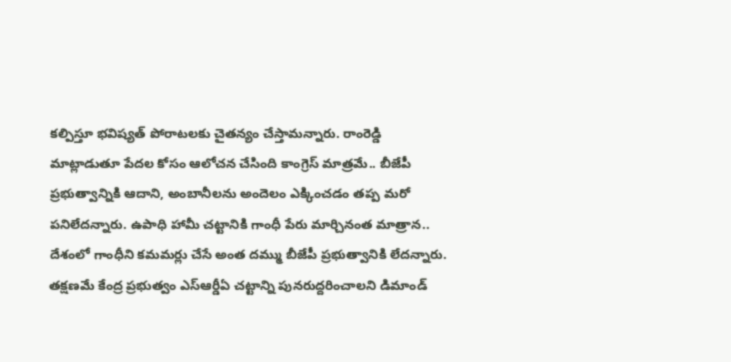కల్పిస్తూ భవిష్యత్ పోరాటలకు చైతన్యం చేస్తామన్నారు. రాంరెడ్డి మాట్లాడుతూ పేదల కోసం ఆలోచన చేసింది కాంగ్రెస్ మాత్రమే.. బీజేపీ ప్రభుత్వాన్నికి ఆదాని, అంబానీలను అందెలం ఎక్కించడం తప్ప మరో పనిలేదన్నారు. ఉపాధి హామీ చట్టానికి గాంధీ పేరు మార్చినంత మాత్రాన.. దేశంలో గాంధీని కమమర్లు చేసే అంత దమ్ము బీజేపీ ప్రభుత్వానికి లేదన్నారు. తక్షణమే కేంద్ర ప్రభుత్వం ఎస్ఆర్డీఏ చట్టాన్ని పునరుద్దరించాలని డిమాండ్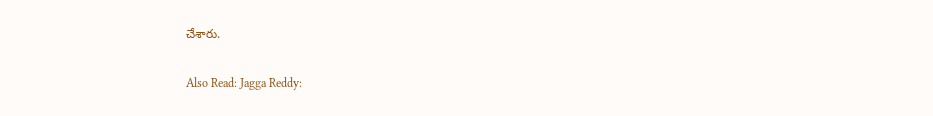చేశారు.

Also Read: Jagga Reddy: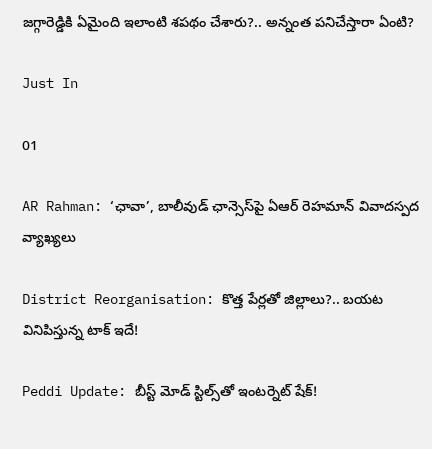జగ్గారెడ్డికి ఏమైంది ఇలాంటి శపథం చేశారు?.. అన్నంత పనిచేస్తారా ఏంటి?

Just In

01

AR Rahman: ‘ఛావా’, బాలీవుడ్‌ ఛాన్సెస్‌పై ఏఆర్ రెహమాన్ వివాదస్పద వ్యాఖ్యలు

District Reorganisation: కొత్త పేర్లతో జిల్లాలు?.. బయట వినిపిస్తున్న టాక్ ఇదే!

Peddi Update: బీస్ట్ మోడ్ స్టిల్స్‌తో ఇంటర్నెట్ షేక్!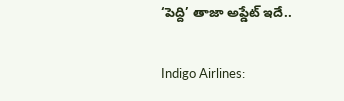‘పెద్ది’ తాజా అప్డేట్ ఇదే..

Indigo Airlines: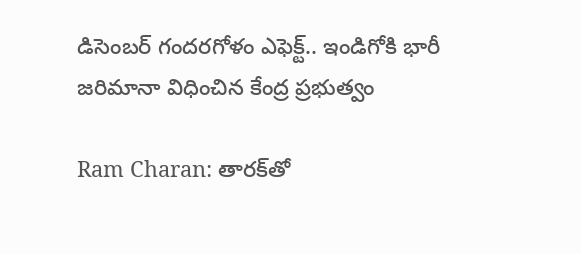డిసెంబర్‌ గందరగోళం ఎఫెక్ట్.. ఇండిగోకి భారీ జరిమానా విధించిన కేంద్ర ప్రభుత్వం

Ram Charan: తారక్‌తో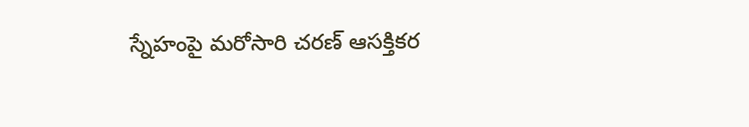స్నేహంపై మరోసారి చరణ్ ఆసక్తికర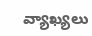వ్యాఖ్యలు